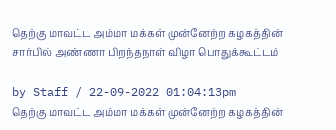தெற்கு மாவட்ட அம்மா மக்கள் முன்னேற்ற கழகத்தின் சார்பில் அண்ணா பிறந்தநாள் விழா பொதுக்கூட்டம்

by Staff / 22-09-2022 01:04:13pm
தெற்கு மாவட்ட அம்மா மக்கள் முன்னேற்ற கழகத்தின்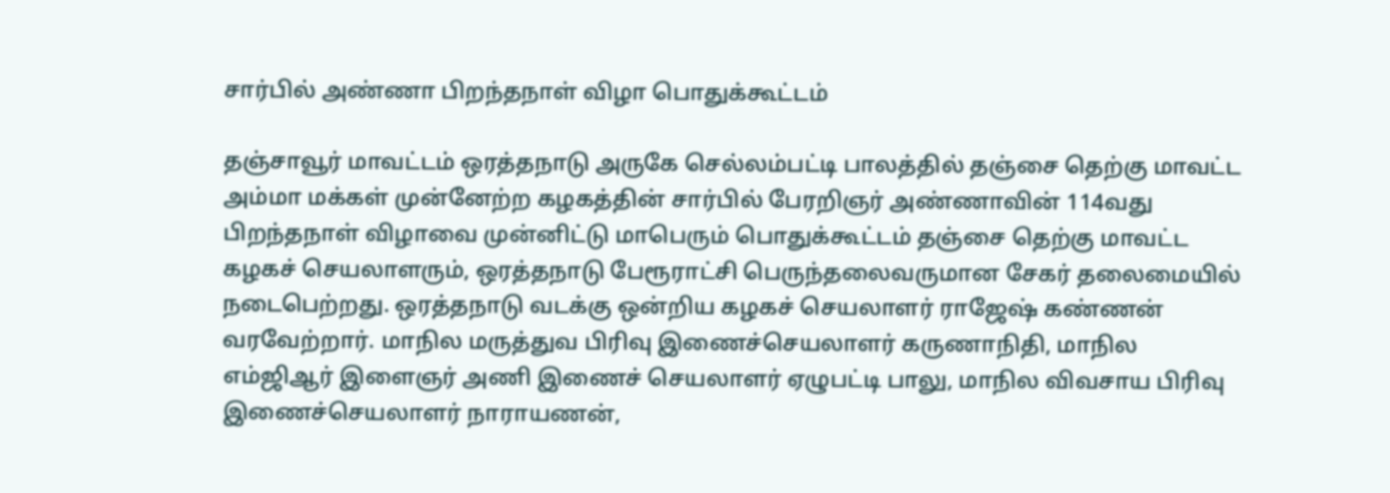சார்பில் அண்ணா பிறந்தநாள் விழா பொதுக்கூட்டம்

தஞ்சாவூர் மாவட்டம் ஒரத்தநாடு அருகே செல்லம்பட்டி பாலத்தில் தஞ்சை தெற்கு மாவட்ட அம்மா மக்கள் முன்னேற்ற கழகத்தின் சார்பில் பேரறிஞர் அண்ணாவின் 114வது பிறந்தநாள் விழாவை முன்னிட்டு மாபெரும் பொதுக்கூட்டம் தஞ்சை தெற்கு மாவட்ட கழகச் செயலாளரும், ஒரத்தநாடு பேரூராட்சி பெருந்தலைவருமான சேகர் தலைமையில் நடைபெற்றது. ஒரத்தநாடு வடக்கு ஒன்றிய கழகச் செயலாளர் ராஜேஷ் கண்ணன் வரவேற்றார். மாநில மருத்துவ பிரிவு இணைச்செயலாளர் கருணாநிதி, மாநில எம்ஜிஆர் இளைஞர் அணி இணைச் செயலாளர் ஏழுபட்டி பாலு, மாநில விவசாய பிரிவு இணைச்செயலாளர் நாராயணன்,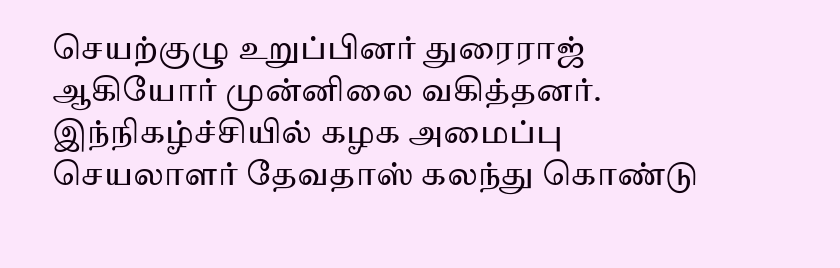செயற்குழு உறுப்பினர் துரைராஜ் ஆகியோர் முன்னிலை வகித்தனர். இந்நிகழ்ச்சியில் கழக அமைப்பு செயலாளர் தேவதாஸ் கலந்து கொண்டு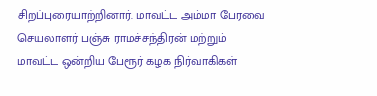சிறப்புரையாற்றினார். மாவட்ட அம்மா பேரவை செயலாளர் பஞ்சு ராமச்சந்திரன் மற்றும் மாவட்ட ஒன்றிய பேரூர் கழக நிர்வாகிகள்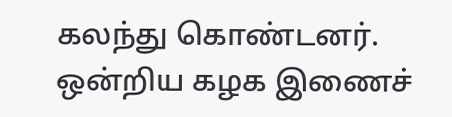கலந்து கொண்டனர். ஒன்றிய கழக இணைச்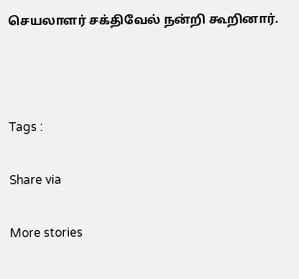செயலாளர் சக்திவேல் நன்றி கூறினார்.



Tags :

Share via

More stories